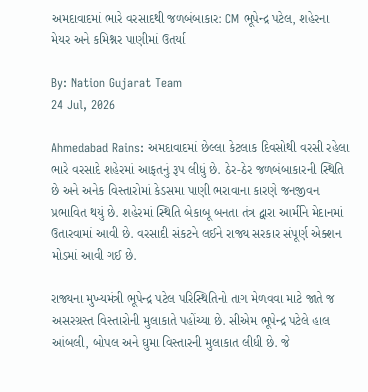અમદાવાદમાં ભારે વરસાદથી જળબંબાકાર: CM ભૂપેન્દ્ર પટેલ, શહેરના મેયર અને કમિશ્નર પાણીમાં ઉતર્યા

By: Nation Gujarat Team
24 Jul, 2026

Ahmedabad Rains: અમદાવાદમાં છેલ્લા કેટલાક દિવસોથી વરસી રહેલા ભારે વરસાદે શહેરમાં આફતનું રૂપ લીધું છે. ઠેર-ઠેર જળબંબાકારની સ્થિતિ છે અને અનેક વિસ્તારોમાં કેડસમા પાણી ભરાવાના કારણે જનજીવન પ્રભાવિત થયું છે. શહેરમાં સ્થિતિ બેકાબૂ બનતા તંત્ર દ્વારા આર્મીને મેદાનમાં ઉતારવામાં આવી છે. વરસાદી સંકટને લઈને રાજ્ય સરકાર સંપૂર્ણ એક્શન મોડમાં આવી ગઈ છે.

રાજ્યના મુખ્યમંત્રી ભૂપેન્દ્ર પટેલ પરિસ્થિતિનો તાગ મેળવવા માટે જાતે જ અસરગ્રસ્ત વિસ્તારોની મુલાકાતે પહોંચ્યા છે. સીએમ ભૂપેન્દ્ર પટેલે હાલ આંબલી, બોપલ અને ઘુમા વિસ્તારની મુલાકાત લીધી છે. જે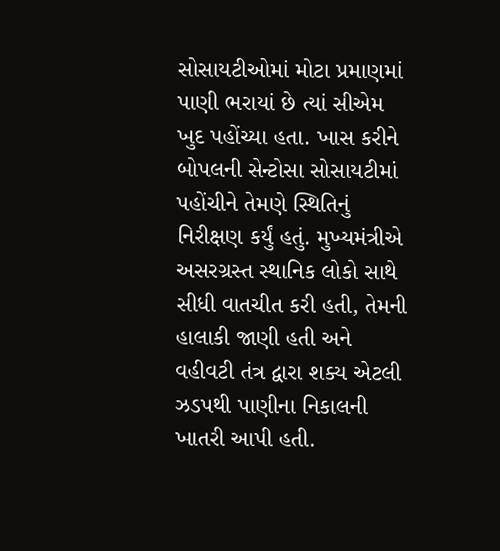સોસાયટીઓમાં મોટા પ્રમાણમાં પાણી ભરાયાં છે ત્યાં સીએમ ખુદ પહોંચ્યા હતા. ખાસ કરીને બોપલની સેન્ટોસા સોસાયટીમાં પહોંચીને તેમણે સ્થિતિનું નિરીક્ષણ કર્યું હતું. મુખ્યમંત્રીએ અસરગ્રસ્ત સ્થાનિક લોકો સાથે સીધી વાતચીત કરી હતી, તેમની હાલાકી જાણી હતી અને વહીવટી તંત્ર દ્વારા શક્ય એટલી ઝડપથી પાણીના નિકાલની ખાતરી આપી હતી.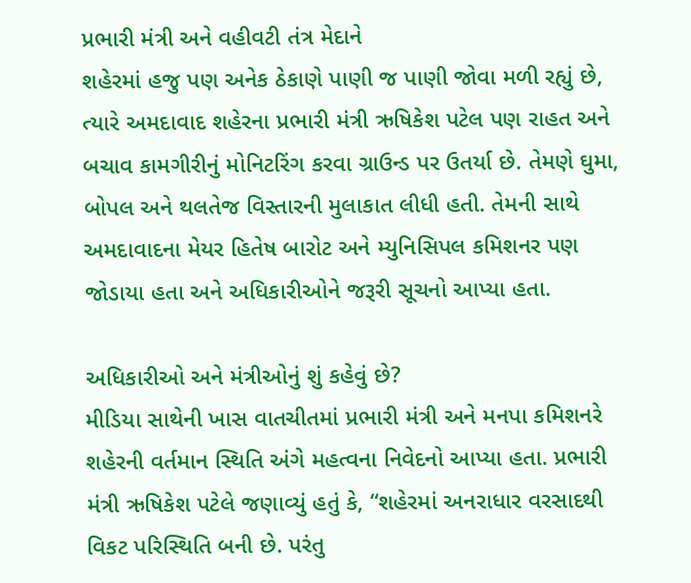પ્રભારી મંત્રી અને વહીવટી તંત્ર મેદાને
શહેરમાં હજુ પણ અનેક ઠેકાણે પાણી જ પાણી જોવા મળી રહ્યું છે, ત્યારે અમદાવાદ શહેરના પ્રભારી મંત્રી ઋષિકેશ પટેલ પણ રાહત અને બચાવ કામગીરીનું મોનિટરિંગ કરવા ગ્રાઉન્ડ પર ઉતર્યા છે. તેમણે ઘુમા, બોપલ અને થલતેજ વિસ્તારની મુલાકાત લીધી હતી. તેમની સાથે અમદાવાદના મેયર હિતેષ બારોટ અને મ્યુનિસિપલ કમિશનર પણ જોડાયા હતા અને અધિકારીઓને જરૂરી સૂચનો આપ્યા હતા.

અધિકારીઓ અને મંત્રીઓનું શું કહેવું છે?
મીડિયા સાથેની ખાસ વાતચીતમાં પ્રભારી મંત્રી અને મનપા કમિશનરે શહેરની વર્તમાન સ્થિતિ અંગે મહત્વના નિવેદનો આપ્યા હતા. પ્રભારી મંત્રી ઋષિકેશ પટેલે જણાવ્યું હતું કે, “શહેરમાં અનરાધાર વરસાદથી વિકટ પરિસ્થિતિ બની છે. પરંતુ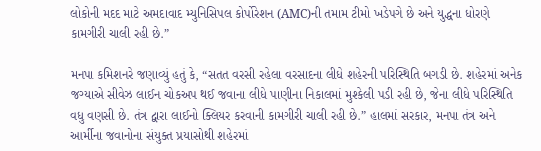લોકોની મદદ માટે અમદાવાદ મ્યુનિસિપલ કોર્પોરેશન (AMC)ની તમામ ટીમો ખડેપગે છે અને યુદ્ધના ધોરણે કામગીરી ચાલી રહી છે.”

મનપા કમિશનરે જણાવ્યું હતું કે, “સતત વરસી રહેલા વરસાદના લીધે શહેરની પરિસ્થિતિ બગડી છે. શહેરમાં અનેક જગ્યાએ સીવેઝ લાઈન ચોકઅપ થઈ જવાના લીધે પાણીના નિકાલમાં મુશ્કેલી પડી રહી છે, જેના લીધે પરિસ્થિતિ વધુ વણસી છે. તંત્ર દ્વારા લાઈનો ક્લિયર કરવાની કામગીરી ચાલી રહી છે.” હાલમાં સરકાર, મનપા તંત્ર અને આર્મીના જવાનોના સંયુક્ત પ્રયાસોથી શહેરમાં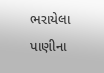ભરાયેલા પાણીના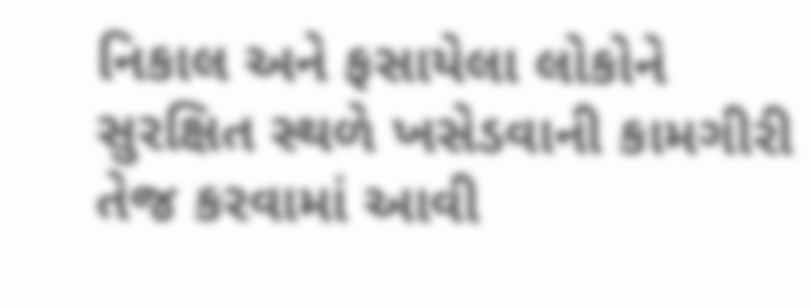નિકાલ અને ફસાયેલા લોકોને સુરક્ષિત સ્થળે ખસેડવાની કામગીરી તેજ કરવામાં આવી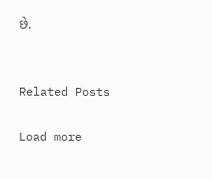છે.


Related Posts

Load more